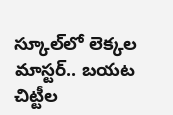స్కూల్‌లో లెక్కల మాస్టర్.. బయట చిట్టీల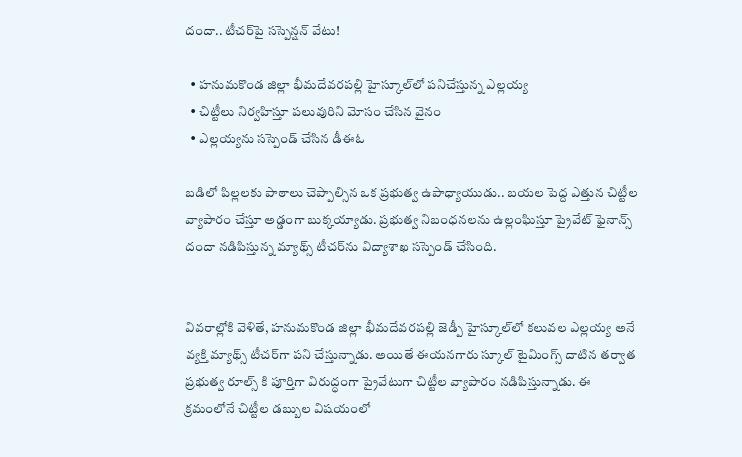దందా.. టీచర్‌పై సస్పెన్షన్ వేటు!

  • హనుమకొండ జిల్లా భీమదేవరపల్లి హైస్కూల్‌లో పనిచేస్తున్న ఎల్లయ్య
  • చిట్టీలు నిర్వహిస్తూ పలువురిని మోసం చేసిన వైనం
  • ఎల్లయ్యను సస్పెండ్ చేసిన డీఈఓ

బడిలో పిల్లలకు పాఠాలు చెప్పాల్సిన ఒక ప్రభుత్వ ఉపాధ్యాయుడు.. బయల పెద్ద ఎత్తున చిట్టీల వ్యాపారం చేస్తూ అడ్డంగా బుక్కయ్యాడు. ప్రభుత్వ నిబంధనలను ఉల్లంఘిస్తూ ప్రైవేట్ ఫైనాన్స్ దందా నడిపిస్తున్న మ్యాథ్స్ టీచర్‌ను విద్యాశాఖ సస్పెండ్ చేసింది.


వివరాల్లోకి వెళితే, హనుమకొండ జిల్లా భీమదేవరపల్లి జెడ్పీ హైస్కూల్‌లో కలువల ఎల్లయ్య అనే వ్యక్తి మ్యాథ్స్ టీచర్‌గా పని చేస్తున్నాడు. అయితే ఈయనగారు స్కూల్ టైమింగ్స్ దాటిన తర్వాత ప్రభుత్వ రూల్స్ కి పూర్తిగా విరుద్ధంగా ప్రైవేటుగా చిట్టీల వ్యాపారం నడిపిస్తున్నాడు. ఈ క్రమంలోనే చిట్టీల డబ్బుల విషయంలో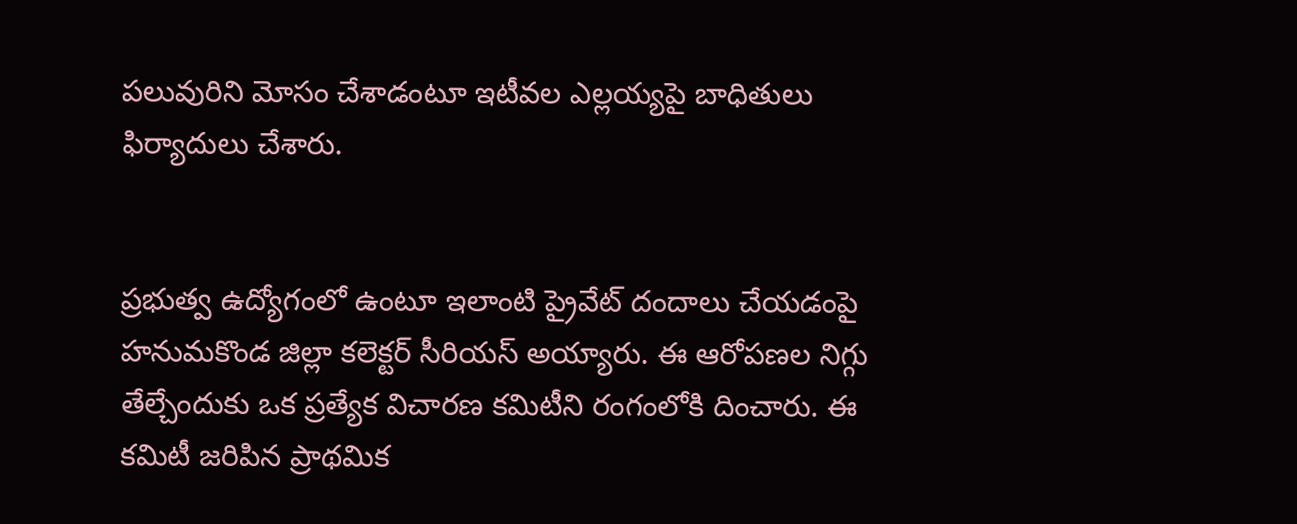పలువురిని మోసం చేశాడంటూ ఇటీవల ఎల్లయ్యపై బాధితులు ఫిర్యాదులు చేశారు.


ప్రభుత్వ ఉద్యోగంలో ఉంటూ ఇలాంటి ప్రైవేట్ దందాలు చేయడంపై హనుమకొండ జిల్లా కలెక్టర్ సీరియస్ అయ్యారు. ఈ ఆరోపణల నిగ్గు తేల్చేందుకు ఒక ప్రత్యేక విచారణ కమిటీని రంగంలోకి దించారు. ఈ కమిటీ జరిపిన ప్రాథమిక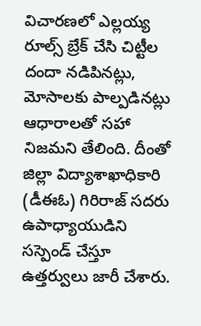విచారణలో ఎల్లయ్య రూల్స్ బ్రేక్ చేసి చిట్టీల దందా నడిపినట్లు, మోసాలకు పాల్పడినట్లు ఆధారాలతో సహా నిజమని తేలింది. దీంతో జిల్లా విద్యాశాఖాధికారి (డీఈఓ) గిరిరాజ్ సదరు ఉపాధ్యాయుడిని సస్పెండ్ చేస్తూ ఉత్తర్వులు జారీ చేశారు.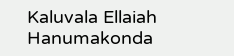Kaluvala Ellaiah
Hanumakonda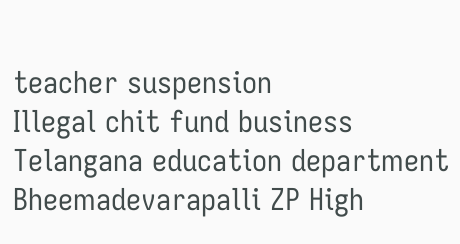teacher suspension
Illegal chit fund business
Telangana education department
Bheemadevarapalli ZP High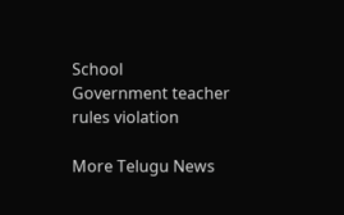School
Government teacher rules violation

More Telugu News